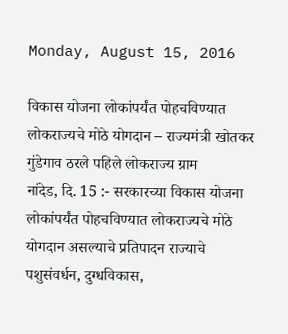Monday, August 15, 2016

विकास योजना लोकांपर्यंत पोहचविण्यात
लोकराज्यचे मोठे योगदान – राज्यमंत्री खोतकर
गुंडेगाव ठरले पहिले लोकराज्य ग्राम
नांदेड, दि. 15 :- सरकारच्या विकास योजना लोकांपर्यंत पोहचविण्यात लोकराज्यचे मोठे योगदान असल्याचे प्रतिपादन राज्याचे पशुसंवर्धन, दुग्धविकास,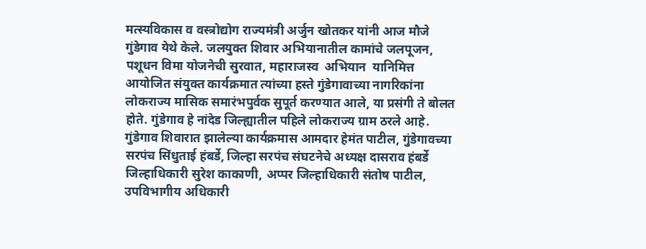मत्स्यविकास व वस्त्रोद्योग राज्यमंत्री अर्जुन खोतकर यांनी आज मौजे गुंडेगाव येथे केले. जलयुक्त शिवार अभियानातील कामांचे जलपूजन, पशूधन विमा योजनेची सुरवात, महाराजस्व  अभियान  यानिमित्त आयोजित संयुक्त कार्यक्रमात त्यांच्या हस्ते गुंडेगावाच्या नागरिकांना  लोकराज्य मासिक समारंभपुर्वक सुपूर्त करण्यात आले, या प्रसंगी ते बोलत होते. गुंडेगाव हे नांदेड जिल्ह्यातील पहिले लोकराज्य ग्राम ठरले आहे.
गुंडेगाव शिवारात झालेल्या कार्यक्रमास आमदार हेमंत पाटील, गुंडेगावच्या सरपंच सिंधुताई हंबर्डे, जिल्हा सरपंच संघटनेचे अध्यक्ष दासराव हंबर्डे जिल्हाधिकारी सुरेश काकाणी, अप्पर जिल्हाधिकारी संतोष पाटील, उपविभागीय अधिकारी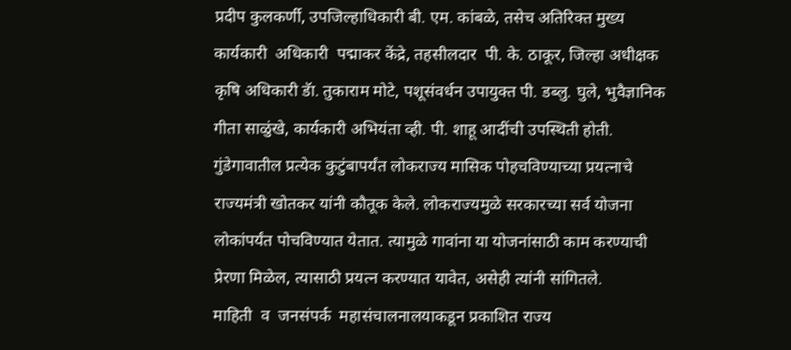प्रदीप कुलकर्णी, उपजिल्हाधिकारी बी. एम. कांबळे, तसेच अतिरिक्त मुख्य कार्यकारी  अधिकारी  पद्माकर केंद्रे, तहसीलदार  पी. के. ठाकूर, जिल्हा अधीक्षक कृषि अधिकारी डॅा. तुकाराम मोटे, पशूसंवर्धन उपायुक्त पी. डब्लु. घुले, भुवैज्ञानिक गीता साळुंखे, कार्यकारी अभियंता व्ही. पी. शाहू आदींची उपस्थिती होती.
गुंडेगावातील प्रत्येक कुटुंबापर्यंत लोकराज्य मासिक पोहचविण्याच्या प्रयत्नाचे राज्यमंत्री खोतकर यांनी कौतूक केले. लोकराज्यमुळे सरकारच्या सर्व योजना लोकांपर्यंत पोचविण्यात येतात. त्यामुळे गावांना या योजनांसाठी काम करण्याची प्रेरणा मिळेल, त्यासाठी प्रयत्न करण्यात यावेत, असेही त्यांनी सांगितले.
माहिती  व  जनसंपर्क  महासंचालनालयाकडून प्रकाशित राज्य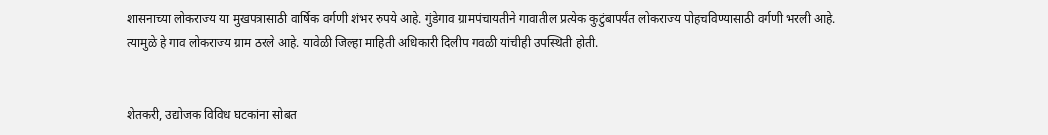शासनाच्या लोकराज्य या मुखपत्रासाठी वार्षिक वर्गणी शंभर रुपये आहे. गुंडेगाव ग्रामपंचायतीने गावातील प्रत्येक कुटुंबापर्यंत लोकराज्य पोहचविण्यासाठी वर्गणी भरली आहे. त्यामुळे हे गाव लोकराज्य ग्राम ठरले आहे. यावेळी जिल्हा माहिती अधिकारी दिलीप गवळी यांचीही उपस्थिती होती.


शेतकरी, उद्योजक विविध घटकांना सोबत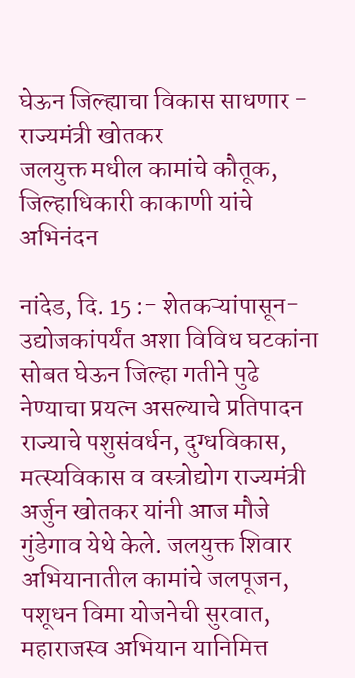घेऊन जिल्ह्याचा विकास साधणार - राज्यमंत्री खोतकर
जलयुक्त मधील कामांचे कौतूक, जिल्हाधिकारी काकाणी यांचे अभिनंदन

नांदेड, दि. 15 :- शेतकऱ्यांपासून-उद्योजकांपर्यंत अशा विविध घटकांना सोबत घेऊन जिल्हा गतीने पुढे नेण्याचा प्रयत्न असल्याचे प्रतिपादन राज्याचे पशुसंवर्धन, दुग्धविकास, मत्स्यविकास व वस्त्रोद्योग राज्यमंत्री अर्जुन खोतकर यांनी आज मौजे गुंडेगाव येथे केले. जलयुक्त शिवार अभियानातील कामांचे जलपूजन, पशूधन विमा योजनेची सुरवात, महाराजस्व अभियान यानिमित्त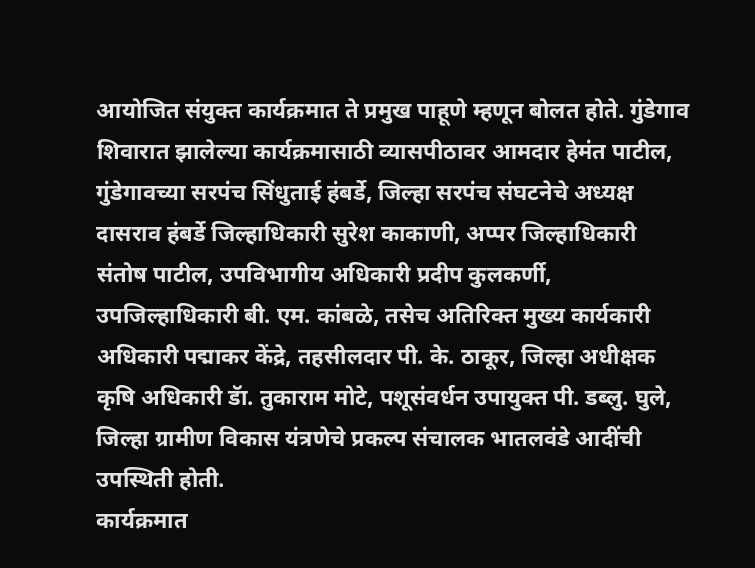आयोजित संयुक्त कार्यक्रमात ते प्रमुख पाहूणे म्हणून बोलत होते. गुंडेगाव शिवारात झालेल्या कार्यक्रमासाठी व्यासपीठावर आमदार हेमंत पाटील, गुंडेगावच्या सरपंच सिंधुताई हंबर्डे, जिल्हा सरपंच संघटनेचे अध्यक्ष दासराव हंबर्डे जिल्हाधिकारी सुरेश काकाणी, अप्पर जिल्हाधिकारी संतोष पाटील, उपविभागीय अधिकारी प्रदीप कुलकर्णी, उपजिल्हाधिकारी बी. एम. कांबळे, तसेच अतिरिक्त मुख्य कार्यकारी अधिकारी पद्माकर केंद्रे, तहसीलदार पी. के. ठाकूर, जिल्हा अधीक्षक कृषि अधिकारी डॅा. तुकाराम मोटे, पशूसंवर्धन उपायुक्त पी. डब्लु. घुले, जिल्हा ग्रामीण विकास यंत्रणेचे प्रकल्प संचालक भातलवंडे आदींची उपस्थिती होती.
कार्यक्रमात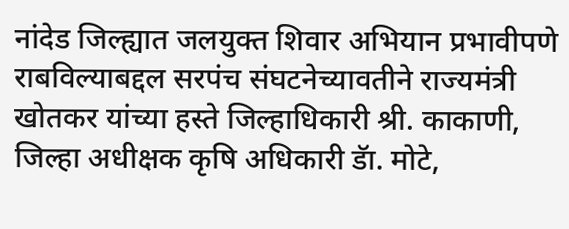नांदेड जिल्ह्यात जलयुक्त शिवार अभियान प्रभावीपणे राबविल्याबद्दल सरपंच संघटनेच्यावतीने राज्यमंत्री खोतकर यांच्या हस्ते जिल्हाधिकारी श्री. काकाणी, जिल्हा अधीक्षक कृषि अधिकारी डॅा. मोटे,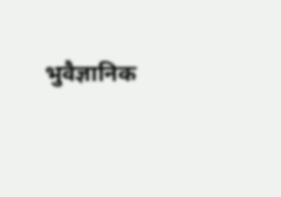भुवैज्ञानिक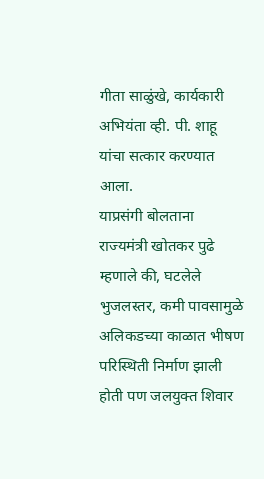गीता साळुंखे, कार्यकारी अभियंता व्ही. पी. शाहू यांचा सत्कार करण्यात आला.
याप्रसंगी बोलताना राज्यमंत्री खोतकर पुढे म्हणाले की, घटलेले भुजलस्तर, कमी पावसामुळे अलिकडच्या काळात भीषण परिस्थिती निर्माण झाली होती पण जलयुक्त शिवार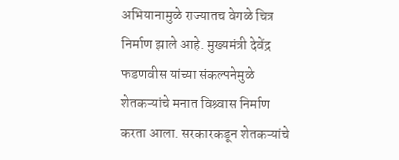अभियानामुळे राज्यातच वेगळे चित्र निर्माण झाले आहे. मुख्यमंत्री देवेंद्र फडणवीस यांच्या संकल्पनेमुळे शेतकऱ्यांचे मनात विश्र्वास निर्माण करता आला. सरकारकडून शेतकऱ्यांचे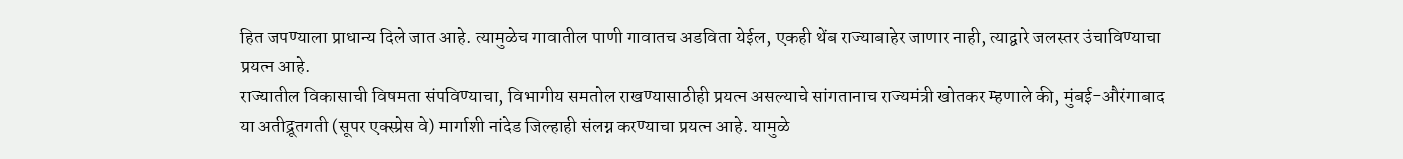हित जपण्याला प्राधान्य दिले जात आहे. त्यामुळेच गावातील पाणी गावातच अडविता येईल, एकही थेंब राज्याबाहेर जाणार नाही, त्याद्वारे जलस्तर उंचाविण्याचा प्रयत्न आहे.
राज्यातील विकासाची विषमता संपविण्याचा, विभागीय समतोल राखण्यासाठीही प्रयत्न असल्याचे सांगतानाच राज्यमंत्री खोतकर म्हणाले की, मुंबई-औरंगाबाद या अतीद्रूतगती (सूपर एक्स्प्रेस वे) मार्गाशी नांदेड जिल्हाही संलग्न करण्याचा प्रयत्न आहे. यामुळे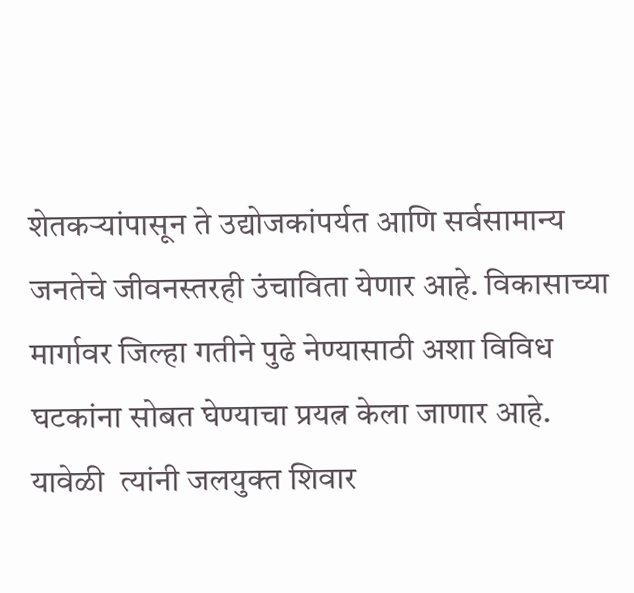शेतकऱ्यांपासून ते उद्योजकांपर्यत आणि सर्वसामान्य जनतेचे जीवनस्तरही उंचाविता येणार आहे. विकासाच्या मार्गावर जिल्हा गतीने पुढे नेण्यासाठी अशा विविध घटकांना सोबत घेण्याचा प्रयत्न केला जाणार आहे. यावेळी  त्यांनी जलयुक्त शिवार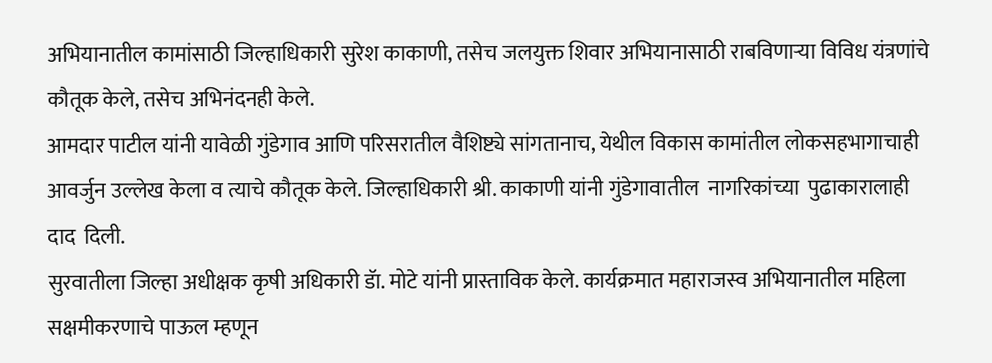अभियानातील कामांसाठी जिल्हाधिकारी सुरेश काकाणी, तसेच जलयुक्त शिवार अभियानासाठी राबविणाऱ्या विविध यंत्रणांचे कौतूक केले, तसेच अभिनंदनही केले.
आमदार पाटील यांनी यावेळी गुंडेगाव आणि परिसरातील वैशिष्ट्ये सांगतानाच, येथील विकास कामांतील लोकसहभागाचाही आवर्जुन उल्लेख केला व त्याचे कौतूक केले. जिल्हाधिकारी श्री. काकाणी यांनी गुंडेगावातील  नागरिकांच्या  पुढाकारालाही  दाद  दिली.
सुरवातीला जिल्हा अधीक्षक कृषी अधिकारी डॅा. मोटे यांनी प्रास्ताविक केले. कार्यक्रमात महाराजस्व अभियानातील महिला सक्षमीकरणाचे पाऊल म्हणून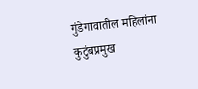गुंडेगावातील महिलांना कुटुंबप्रमुख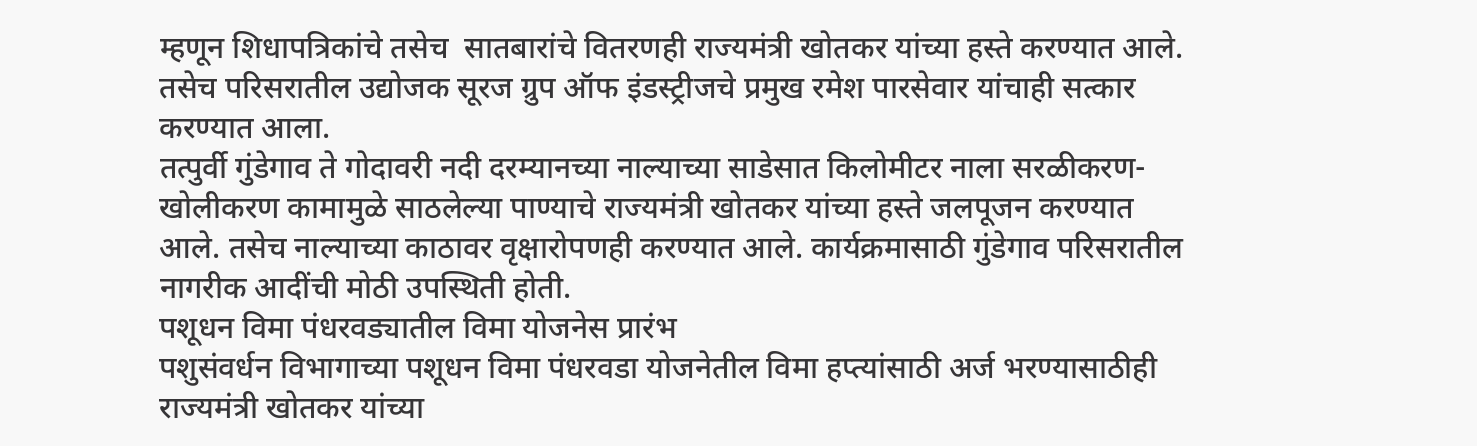म्हणून शिधापत्रिकांचे तसेच  सातबारांचे वितरणही राज्यमंत्री खोतकर यांच्या हस्ते करण्यात आले. तसेच परिसरातील उद्योजक सूरज ग्रुप ऑफ इंडस्ट्रीजचे प्रमुख रमेश पारसेवार यांचाही सत्कार करण्यात आला.
तत्पुर्वी गुंडेगाव ते गोदावरी नदी दरम्यानच्या नाल्याच्या साडेसात किलोमीटर नाला सरळीकरण-खोलीकरण कामामुळे साठलेल्या पाण्याचे राज्यमंत्री खोतकर यांच्या हस्ते जलपूजन करण्यात आले. तसेच नाल्याच्या काठावर वृक्षारोपणही करण्यात आले. कार्यक्रमासाठी गुंडेगाव परिसरातील नागरीक आदींची मोठी उपस्थिती होती.
पशूधन विमा पंधरवड्यातील विमा योजनेस प्रारंभ
पशुसंवर्धन विभागाच्या पशूधन विमा पंधरवडा योजनेतील विमा हप्त्यांसाठी अर्ज भरण्यासाठीही राज्यमंत्री खोतकर यांच्या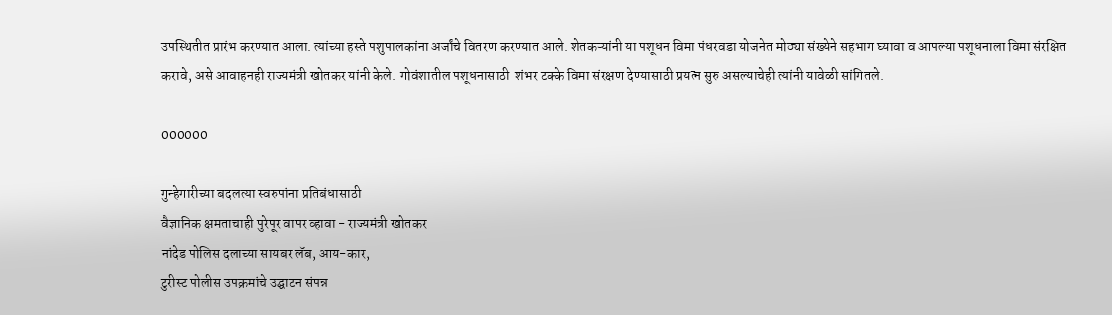उपस्थितीत प्रारंभ करण्यात आला. त्यांच्या हस्ते पशुपालकांना अर्जांचे वितरण करण्यात आले. शेतकऱ्यांनी या पशूधन विमा पंधरवडा योजनेत मोठ्या संख्येने सहभाग घ्यावा व आपल्या पशूधनाला विमा संरक्षित करावे, असे आवाहनही राज्यमंत्री खोतकर यांनी केले. गोवंशातील पशूधनासाठी  शंभर टक्के विमा संरक्षण देण्यासाठी प्रयत्न सुरु असल्याचेही त्यांनी यावेळी सांगितले.

000000

गुन्हेगारीच्या बदलत्या स्वरुपांना प्रतिबंधासाठी
वैज्ञानिक क्षमताचाही पुरेपूर वापर व्हावा - राज्यमंत्री खोतकर
नांदेड पोलिस दलाच्या सायबर लॅब, आय-कार,
टुरीस्ट पोलीस उपक्रमांचे उद्घाटन संपन्न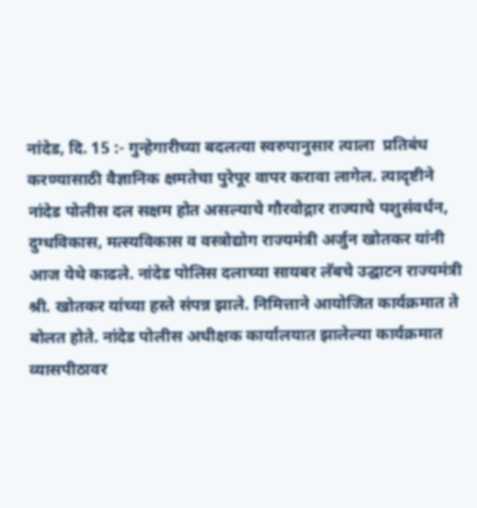नांदेड, दि. 15 :- गुन्हेगारीच्या बदलत्या स्वरुपानुसार त्याला  प्रतिबंध  करण्यासाठी वैज्ञानिक क्षमतेचा पुरेपूर वापर करावा लागेल. त्यादृष्टीने नांदेड पोलीस दल सक्षम होत असल्याचे गौरवोद्गार राज्याचे पशुसंवर्धन, दुग्धविकास, मत्स्यविकास व वस्त्रोद्योग राज्यमंत्री अर्जुन खोतकर यांनी आज येथे काढले. नांदेड पोलिस दलाच्या सायबर लॅबचे उद्घाटन राज्यमंत्री श्री. खोतकर यांच्या हस्ते संपन्न झाले. निमित्ताने आयोजित कार्यक्रमात ते बोलत होते. नांदेड पोलीस अधीक्षक कार्यालयात झालेल्या कार्यक्रमात व्यासपीठावर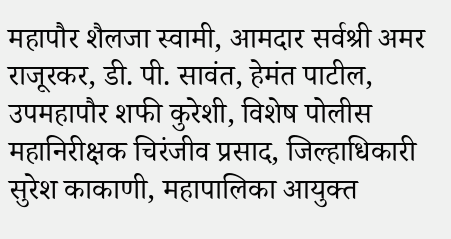महापौर शैलजा स्वामी, आमदार सर्वश्री अमर राजूरकर, डी. पी. सावंत, हेमंत पाटील, उपमहापौर शफी कुरेशी, विशेष पोलीस महानिरीक्षक चिरंजीव प्रसाद, जिल्हाधिकारी सुरेश काकाणी, महापालिका आयुक्त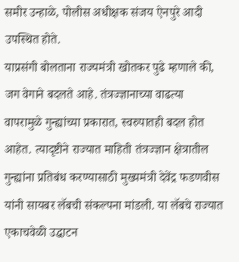समीर उन्हाळे, पोलीस अधीक्षक संजय ऐनपुरे आदी उपस्थित होते.
याप्रसंगी बोलताना राज्यमंत्री खोतकर पुढे म्हणाले की, जग वेगाने बदलते आहे. तंत्रज्ज्ञानाच्या वाढत्या वापरामुळे गुन्ह्यांच्या प्रकारात, स्वरुपातही बदल होत आहेत. त्यादृष्टीने राज्यात माहिती तंत्रज्ज्ञान क्षेत्रातील गुन्ह्यांना प्रतिबंध करण्यासाठी मुख्यमंत्री देवेंद्र फडणवीस यांनी सायबर लॅबची संकल्पना मांडली. या लॅबचे राज्यात एकाचवेळी उद्घाटन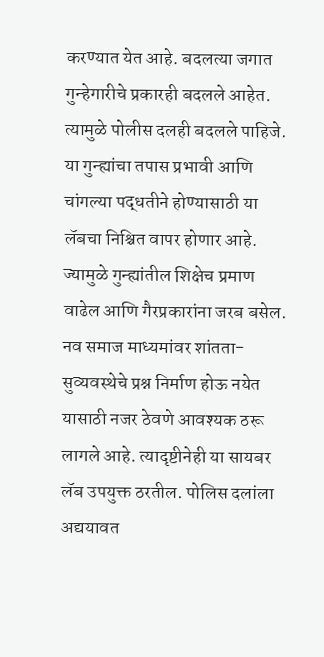करण्यात येत आहे. बदलत्या जगात गुन्हेगारीचे प्रकारही बदलले आहेत. त्यामुळे पोलीस दलही बदलले पाहिजे. या गुन्ह्यांचा तपास प्रभावी आणि चांगल्या पद्धतीने होण्यासाठी या लॅबचा निश्चित वापर होणार आहे. ज्यामुळे गुन्ह्यांतील शिक्षेच प्रमाण वाढेल आणि गैरप्रकारांना जरब बसेल. नव समाज माध्यमांवर शांतता-सुव्यवस्थेचे प्रश्न निर्माण होऊ नयेत यासाठी नजर ठेवणे आवश्यक ठरू लागले आहे. त्यादृष्टीनेही या सायबर लॅब उपयुक्त ठरतील. पोलिस दलांला अद्ययावत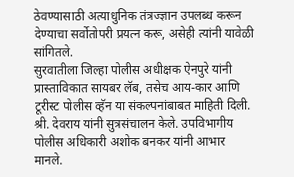ठेवण्यासाठी अत्याधुनिक तंत्रज्ज्ञान उपलब्ध करून देण्याचा सर्वोतोपरी प्रयत्न करू, असेही त्यांनी यावेळी सांगितले.
सुरवातीला जिल्हा पोलीस अधीक्षक ऐनपुरे यांनी प्रास्ताविकात सायबर लॅब, तसेच आय-कार आणि टूरीस्ट पोलीस व्हॅन या संकल्पनांबाबत माहिती दिली. श्री. देवराय यांनी सुत्रसंचालन केले. उपविभागीय पोलीस अधिकारी अशोक बनकर यांनी आभार मानले.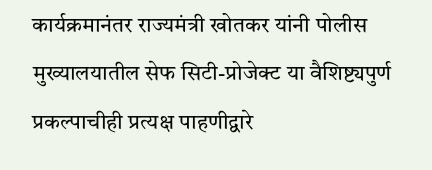कार्यक्रमानंतर राज्यमंत्री खोतकर यांनी पोलीस मुख्यालयातील सेफ सिटी-प्रोजेक्ट या वैशिष्ट्यपुर्ण प्रकल्पाचीही प्रत्यक्ष पाहणीद्वारे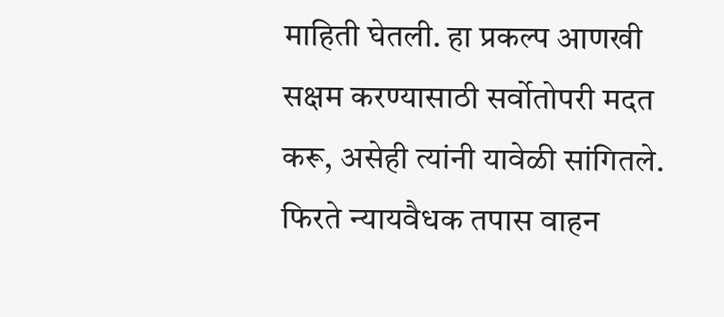माहिती घेतली. हा प्रकल्प आणखी सक्षम करण्यासाठी सर्वोतोपरी मदत करू, असेही त्यांनी यावेळी सांगितले.
फिरते न्यायवैधक तपास वाहन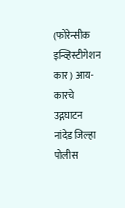(फोरेन्सीक इन्व्हिस्टीगेशन कार) आय-कारचे उद्गघाटन
नांदेड जिल्हा पोलीस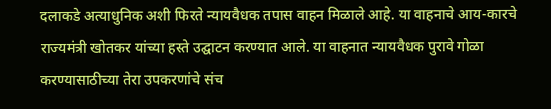दलाकडे अत्याधुनिक अशी फिरते न्यायवैधक तपास वाहन मिळाले आहे. या वाहनाचे आय-कारचे राज्यमंत्री खोतकर यांच्या हस्ते उद्घाटन करण्यात आले. या वाहनात न्यायवैधक पुरावे गोळा करण्यासाठीच्या तेरा उपकरणांचे संच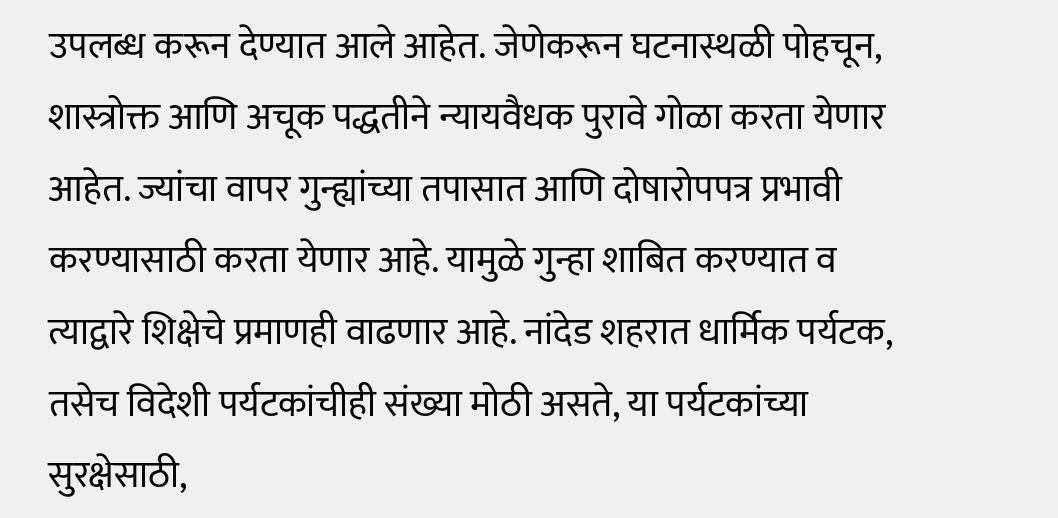उपलब्ध करून देण्यात आले आहेत. जेणेकरून घटनास्थळी पोहचून, शास्त्रोक्त आणि अचूक पद्धतीने न्यायवैधक पुरावे गोळा करता येणार आहेत. ज्यांचा वापर गुन्ह्यांच्या तपासात आणि दोषारोपपत्र प्रभावी करण्यासाठी करता येणार आहे. यामुळे गुन्हा शाबित करण्यात व त्याद्वारे शिक्षेचे प्रमाणही वाढणार आहे. नांदेड शहरात धार्मिक पर्यटक, तसेच विदेशी पर्यटकांचीही संख्या मोठी असते, या पर्यटकांच्या सुरक्षेसाठी,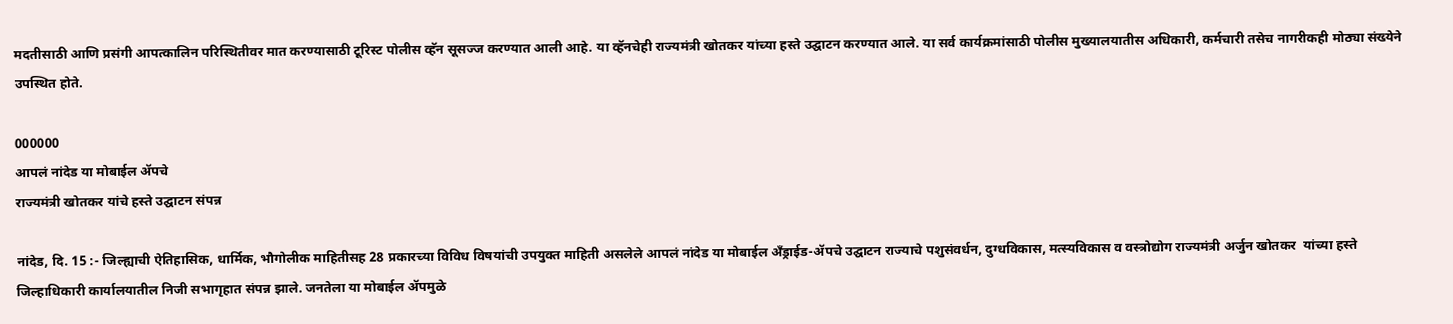मदतीसाठी आणि प्रसंगी आपत्कालिन परिस्थितीवर मात करण्यासाठी टूरिस्ट पोलीस व्हॅन सूसज्ज करण्यात आली आहे. या व्हॅनचेही राज्यमंत्री खोतकर यांच्या हस्ते उद्घाटन करण्यात आले. या सर्व कार्यक्रमांसाठी पोलीस मुख्यालयातीस अधिकारी, कर्मचारी तसेच नागरीकही मोठ्या संख्येने उपस्थित होते.

000000
आपलं नांदेड या मोबाईल ॲपचे
राज्यमंत्री खोतकर यांचे हस्ते उद्घाटन संपन्न

नांदेड, दि. 15 :- जिल्ह्याची ऐतिहासिक, धार्मिक, भौगोलीक माहितीसह 28 प्रकारच्या विविध विषयांची उपयुक्त माहिती असलेले आपलं नांदेड या मोबाईल अँड्राईड-ॲपचे उद्घाटन राज्याचे पशुसंवर्धन, दुग्धविकास, मत्स्यविकास व वस्त्रोद्योग राज्यमंत्री अर्जुन खोतकर  यांच्या हस्ते जिल्हाधिकारी कार्यालयातील निजी सभागृहात संपन्न झाले. जनतेला या मोबाईल ॲपमुळे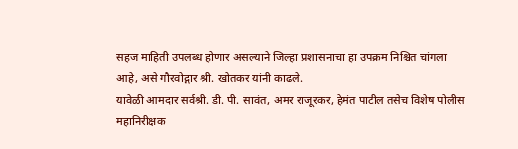सहज माहिती उपलब्ध होणार असल्याने जिल्हा प्रशासनाचा हा उपक्रम निश्चित चांगला आहे, असे गौरवोद्गार श्री. खोतकर यांनी काढले.
यावेळी आमदार सर्वश्री. डी. पी. सावंत, अमर राजूरकर, हेमंत पाटील तसेच विशेष पोलीस महानिरीक्षक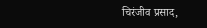चिरंजीव प्रसाद,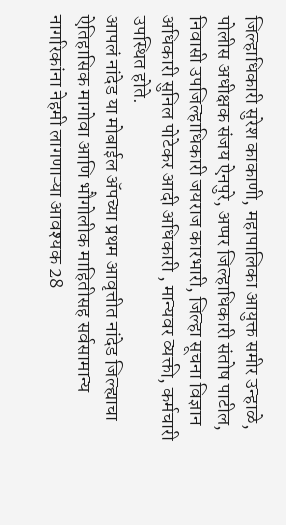जिल्हाधिकारी सुरेश काकाणी, महापालिका आयुक्त समीर उन्हाळे, पोलीस अधीक्षक संजय ऐनपुरे, अप्पर जिल्हाधिकारी संतोष पाटील, निवासी उपजिल्हाधिकारी जयराज कारभारी, जिल्हा सूचना विज्ञान अधिकारी सुनिल पोटेकर आदी अधिकारी , मान्यवर व्यक्ती, कर्मचारी उपस्थित होते.
आपलं नांदेड या मोबाईल ॲपच्या प्रथम आवृत्तीत नांदेड जिल्ह्याचा ऐतिहासिक मागोवा आणि भौगोलीक माहितीसह सर्वसामान्य नागरिकांना नेहमी लागणाऱ्या आवश्यक 28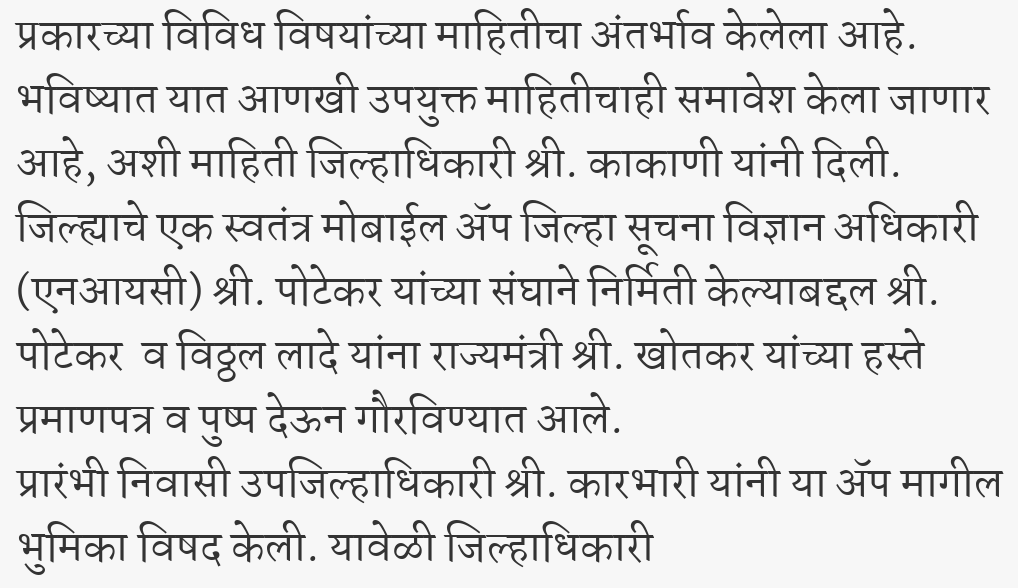प्रकारच्या विविध विषयांच्या माहितीचा अंतर्भाव केलेला आहे. भविष्यात यात आणखी उपयुक्त माहितीचाही समावेश केला जाणार आहे, अशी माहिती जिल्हाधिकारी श्री. काकाणी यांनी दिली.
जिल्ह्याचे एक स्वतंत्र मोबाईल ॲप जिल्हा सूचना विज्ञान अधिकारी (एनआयसी) श्री. पोटेकर यांच्या संघाने निर्मिती केल्याबद्दल श्री. पोटेकर  व विठ्ठल लादे यांना राज्यमंत्री श्री. खोतकर यांच्या हस्ते प्रमाणपत्र व पुष्प देऊन गौरविण्यात आले.
प्रारंभी निवासी उपजिल्हाधिकारी श्री. कारभारी यांनी या ॲप मागील भुमिका विषद केली. यावेळी जिल्हाधिकारी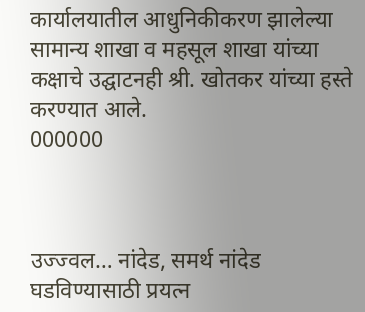कार्यालयातील आधुनिकीकरण झालेल्या सामान्य शाखा व महसूल शाखा यांच्या कक्षाचे उद्घाटनही श्री. खोतकर यांच्या हस्ते  करण्यात आले.
000000



उज्ज्वल… नांदेड, समर्थ नांदेड घडविण्यासाठी प्रयत्न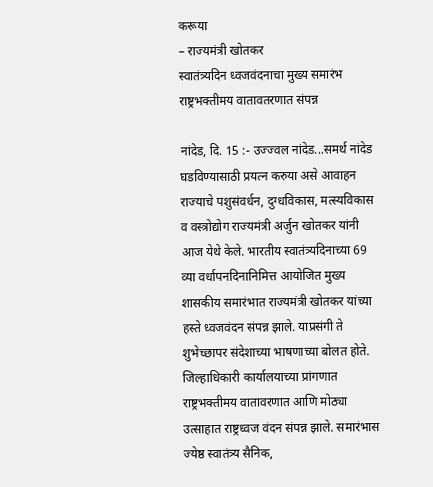करूया
– राज्यमंत्री खोतकर
स्वातंत्र्यदिन ध्वजवंदनाचा मुख्य समारंभ राष्ट्रभक्तीमय वातावतरणात संपन्न

नांदेड, दि. 15 :- उज्ज्वल नांदेड...समर्थ नांदेड घडविण्यासाठी प्रयत्न करुया असे आवाहन राज्याचे पशुसंवर्धन, दुग्धविकास, मत्स्यविकास व वस्त्रोद्योग राज्यमंत्री अर्जुन खोतकर यांनी आज येथे केले. भारतीय स्वातंत्र्यदिनाच्या 69 व्या वर्धापनदिनानिमित्त आयोजित मुख्य शासकीय समारंभात राज्यमंत्री खोतकर यांच्या हस्ते ध्वजवंदन संपन्न झाले. याप्रसंगी ते शुभेच्छापर संदेशाच्या भाषणाच्या बोलत होते. जिल्हाधिकारी कार्यालयाच्या प्रांगणात राष्ट्रभक्तीमय वातावरणात आणि मोठ्या उत्साहात राष्ट्रध्वज वंदन संपन्न झाले. समारंभास ज्येष्ठ स्वातंत्र्य सैनिक,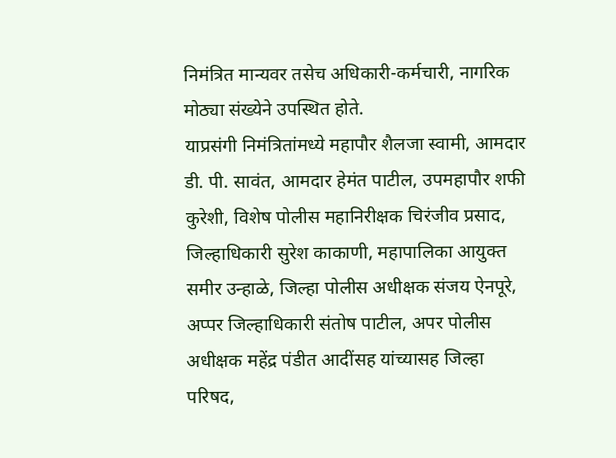निमंत्रित मान्यवर तसेच अधिकारी-कर्मचारी, नागरिक मोठ्या संख्येने उपस्थित होते.
याप्रसंगी निमंत्रितांमध्ये महापौर शैलजा स्वामी, आमदार डी. पी. सावंत, आमदार हेमंत पाटील, उपमहापौर शफी कुरेशी, विशेष पोलीस महानिरीक्षक चिरंजीव प्रसाद, जिल्हाधिकारी सुरेश काकाणी, महापालिका आयुक्त समीर उन्हाळे, जिल्हा पोलीस अधीक्षक संजय ऐनपूरे, अप्पर जिल्हाधिकारी संतोष पाटील, अपर पोलीस अधीक्षक महेंद्र पंडीत आदींसह यांच्यासह जिल्हा परिषद,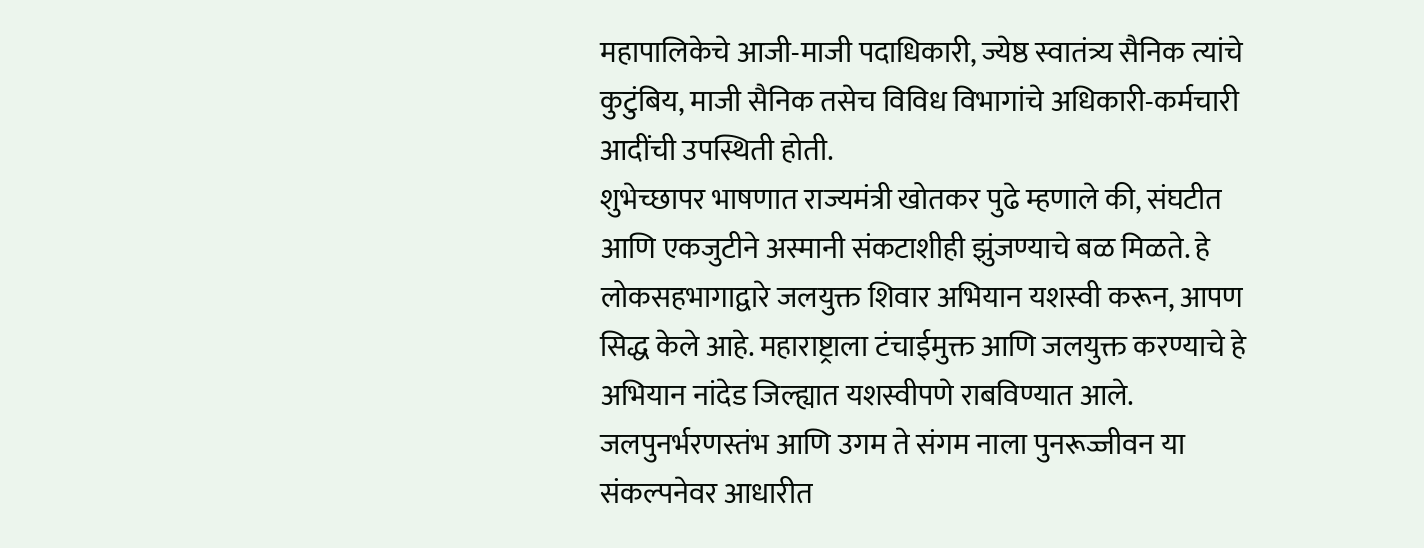महापालिकेचे आजी-माजी पदाधिकारी, ज्येष्ठ स्वातंत्र्य सैनिक त्यांचे कुटुंबिय, माजी सैनिक तसेच विविध विभागांचे अधिकारी-कर्मचारी आदींची उपस्थिती होती.
शुभेच्छापर भाषणात राज्यमंत्री खोतकर पुढे म्हणाले की, संघटीत आणि एकजुटीने अस्मानी संकटाशीही झुंजण्याचे बळ मिळते. हे लोकसहभागाद्वारे जलयुक्त शिवार अभियान यशस्वी करून, आपण सिद्ध केले आहे. महाराष्ट्राला टंचाईमुक्त आणि जलयुक्त करण्याचे हे अभियान नांदेड जिल्ह्यात यशस्वीपणे राबविण्यात आले. जलपुनर्भरणस्तंभ आणि उगम ते संगम नाला पुनरूज्जीवन या संकल्पनेवर आधारीत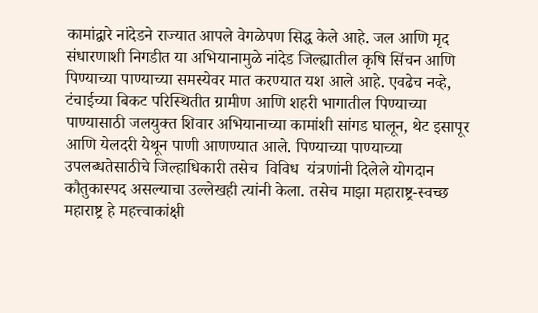कामांद्वारे नांदेडने राज्यात आपले वेगळेपण सिद्ध केले आहे. जल आणि मृद संधारणाशी निगडीत या अभियानामुळे नांदेड जिल्ह्यातील कृषि सिंचन आणि पिण्याच्या पाण्याच्या समस्येवर मात करण्यात यश आले आहे. एवढेच नव्हे, टंचाईच्या बिकट परिस्थितीत ग्रामीण आणि शहरी भागातील पिण्याच्या पाण्यासाठी जलयुक्त शिवार अभियानाच्या कामांशी सांगड घालून, थेट इसापूर आणि येलदरी येथून पाणी आणण्यात आले. पिण्याच्या पाण्याच्या उपलब्धतेसाठीचे जिल्हाधिकारी तसेच  विविध  यंत्रणांनी दिलेले योगदान कौतुकास्पद असल्याचा उल्लेखही त्यांनी केला. तसेच माझा महाराष्ट्र-स्वच्छ महाराष्ट्र हे महत्त्वाकांक्षी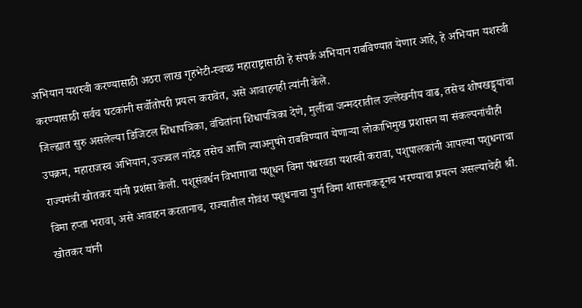अभियान यशस्वी करण्यासाठी अठरा लाख गृहभेटी-स्वच्छ महाराष्ट्रासाठी हे संपर्क अभियान राबविण्यात येणार आहे, हे अभियान यशस्वी करण्यासाठी सर्वच घटकांनी सर्वोतोपरी प्रयत्न करावेत, असे आवाहनही त्यांनी केले.
जिल्ह्यात सुरु असलेल्या डिजिटल शिधापत्रिका, वंचितांना शिधापत्रिका देणे, मुलींचा जन्मदरातील उल्लेखनीय वाढ, तसेच शोषखड्ड्यांचा उपक्रम, महाराजस्व अभियान, उज्ज्वल नांदेड तसेच आणि त्याअनुषंगे राबविण्यात येणाऱ्या लोकाभिमुख प्रशासन या संकल्पनांचीही राज्यमंत्री खोतकर यांनी प्रशंसा केली. पशूसंवर्धन विभागाचा पशूधन विमा पंधरवडा यशस्वी करावा, पशुपालकांनी आपल्या पशुधनाचा विमा हप्ता भरावा, असे आवाहन करतानाच, राज्यातील गोवंश पशुधनाचा पुर्ण विमा शासनाकडूनच भरण्याचा प्रयत्न असल्याचेही श्री. खोतकर यांनी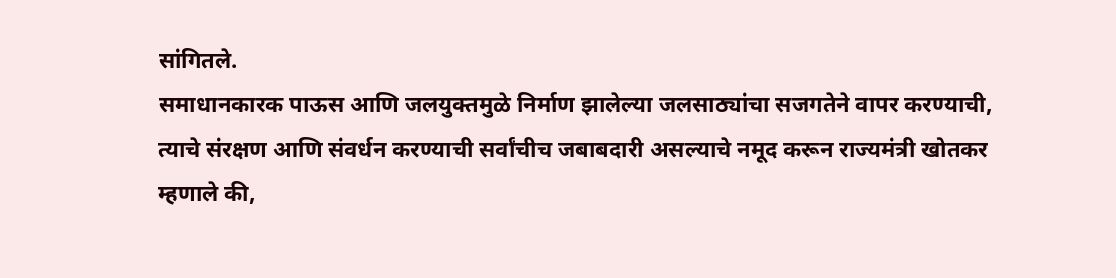सांगितले.
समाधानकारक पाऊस आणि जलयुक्तमुळे निर्माण झालेल्या जलसाठ्यांचा सजगतेने वापर करण्याची, त्याचे संरक्षण आणि संवर्धन करण्याची सर्वांचीच जबाबदारी असल्याचे नमूद करून राज्यमंत्री खोतकर म्हणाले की,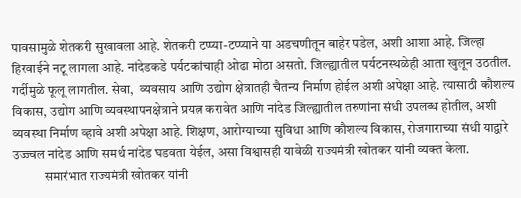पावसामुळे शेतकरी सुखावला आहे. शेतकरी टप्प्या-टप्प्याने या अडचणीतून बाहेर पडेल, अशी आशा आहे. जिल्हा हिरवाईने नटू लागला आहे. नांदेडकडे पर्यटकांचाही ओढा मोठा असतो. जिल्ह्यातील पर्यटनस्थळेही आता खुलून उठतील. गर्दीमुळे फूलू लागतील. सेवा,  व्यवसाय आणि उद्योग क्षेत्रातही चैतन्य निर्माण होईल अशी अपेक्षा आहे. त्यासाठी कौशल्य विकास, उद्योग आणि व्यवस्थापनक्षेत्राने प्रयत्न करावेत आणि नांदेड जिल्ह्यातील तरुणांना संधी उपलब्ध होतील, अशी व्यवस्था निर्माण व्हावे अशी अपेक्षा आहे. शिक्षण, आरोग्याच्या सुविधा आणि कौशल्य विकास, रोजगाराच्या संधी याद्वारे उज्ज्वल नांदेड आणि समर्थ नांदेड घडवता येईल, असा विश्वासही यावेळी राज्यमंत्री खोतकर यांनी व्यक्त केला.
            समारंभात राज्यमंत्री खोतकर यांनी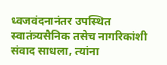ध्वजवंदनानंतर उपस्थित स्वातंत्र्यसैनिक तसेच नागरिकांशी संवाद साधला, त्यांना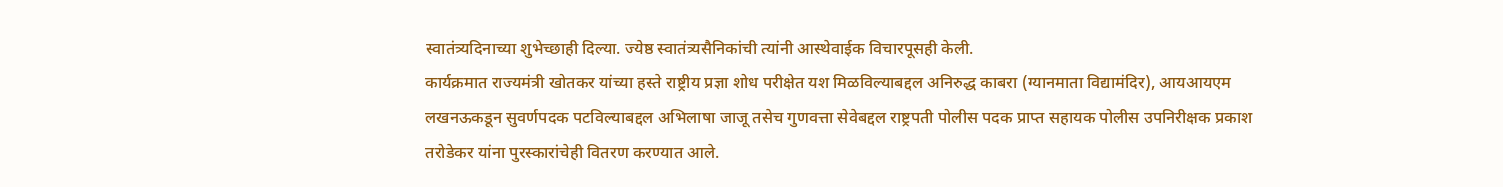स्वातंत्र्यदिनाच्या शुभेच्छाही दिल्या. ज्येष्ठ स्वातंत्र्यसैनिकांची त्यांनी आस्थेवाईक विचारपूसही केली.
कार्यक्रमात राज्यमंत्री खोतकर यांच्या हस्ते राष्ट्रीय प्रज्ञा शोध परीक्षेत यश मिळविल्याबद्दल अनिरुद्ध काबरा (ग्यानमाता विद्यामंदिर), आयआयएम लखनऊकडून सुवर्णपदक पटविल्याबद्दल अभिलाषा जाजू तसेच गुणवत्ता सेवेबद्दल राष्ट्रपती पोलीस पदक प्राप्त सहायक पोलीस उपनिरीक्षक प्रकाश तरोडेकर यांना पुरस्कारांचेही वितरण करण्यात आले.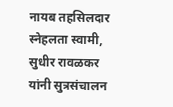नायब तहसिलदार स्नेहलता स्वामी, सुधीर रावळकर यांनी सुत्रसंचालन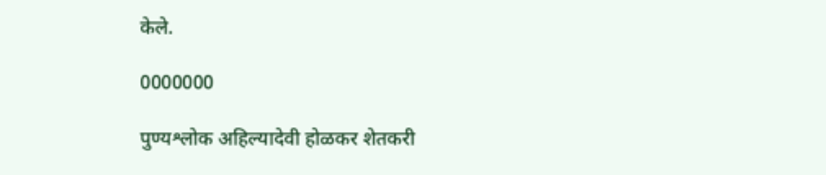केले.

0000000

पुण्यश्लोक अहिल्यादेवी होळकर शेतकरी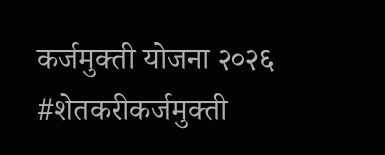कर्जमुक्ती योजना २०२६ #शेतकरीकर्जमुक्ती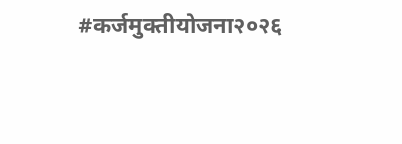#कर्जमुक्तीयोजना२०२६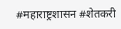#महाराष्ट्रशासन #शेतकरी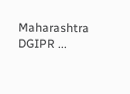Maharashtra DGIPR ...